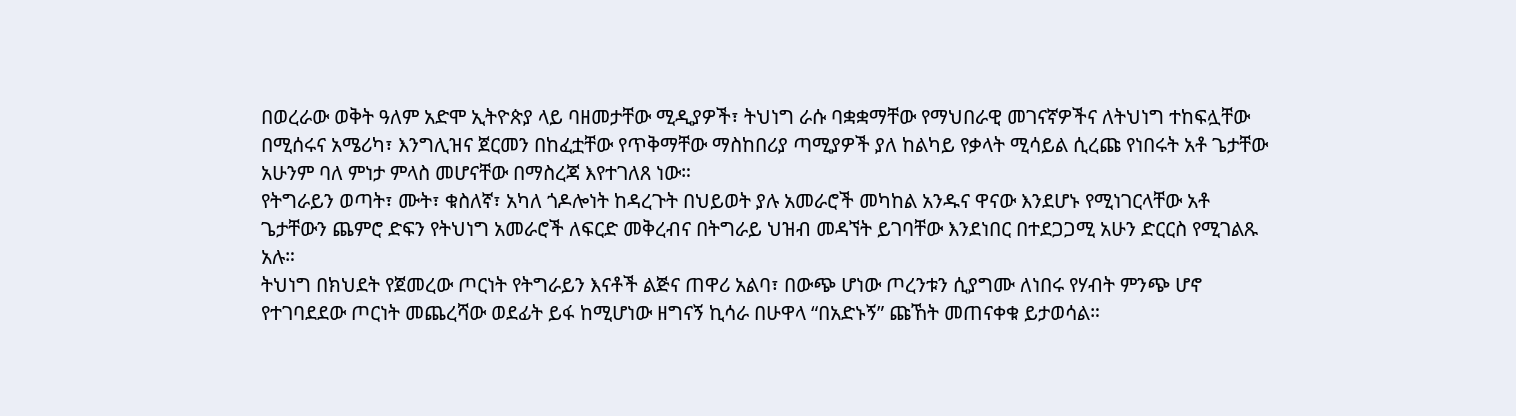በወረራው ወቅት ዓለም አድሞ ኢትዮጵያ ላይ ባዘመታቸው ሚዲያዎች፣ ትህነግ ራሱ ባቋቋማቸው የማህበራዊ መገናኛዎችና ለትህነግ ተከፍሏቸው በሚሰሩና አሜሪካ፣ እንግሊዝና ጀርመን በከፈቷቸው የጥቅማቸው ማስከበሪያ ጣሚያዎች ያለ ከልካይ የቃላት ሚሳይል ሲረጩ የነበሩት አቶ ጌታቸው አሁንም ባለ ምነታ ምላስ መሆናቸው በማስረጃ እየተገለጸ ነው።
የትግራይን ወጣት፣ ሙት፣ ቁስለኛ፣ አካለ ጎዶሎነት ከዳረጉት በህይወት ያሉ አመራሮች መካከል አንዱና ዋናው እንደሆኑ የሚነገርላቸው አቶ ጌታቸውን ጨምሮ ድፍን የትህነግ አመራሮች ለፍርድ መቅረብና በትግራይ ህዝብ መዳኘት ይገባቸው እንደነበር በተደጋጋሚ አሁን ድርርስ የሚገልጹ አሉ።
ትህነግ በክህደት የጀመረው ጦርነት የትግራይን እናቶች ልጅና ጠዋሪ አልባ፣ በውጭ ሆነው ጦረንቱን ሲያግሙ ለነበሩ የሃብት ምንጭ ሆኖ የተገባደደው ጦርነት መጨረሻው ወደፊት ይፋ ከሚሆነው ዘግናኝ ኪሳራ በሁዋላ “በአድኑኝ” ጩኸት መጠናቀቁ ይታወሳል።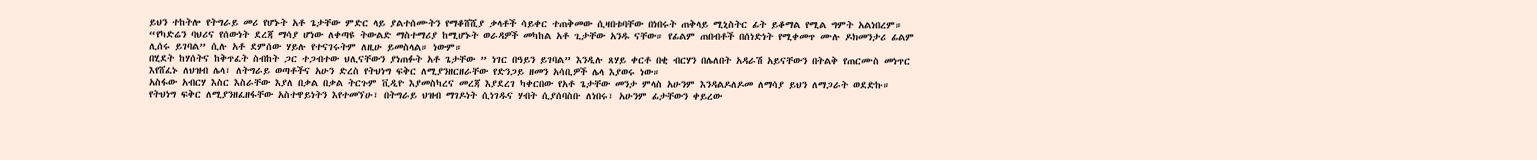ይህን ተከትሎ የትግራይ መሪ የሆኑት አቶ ጌታቸው ምድር ላይ ያልተሰሙትን የማቆሸሺያ ቃላቶች ሳይቀር ተጠቅመው ሲዛበቱባቸው በነበሩት ጠቅላይ ሚኒስትር ፊት ይቆማል የሚል ግምት አልነበረም።
“የካድሬን ባህሪና የሰውነት ደረጃ ማሳያ ሆነው ለቀጣዩ ትውልድ ማስተማሪያ ከሚሆኑት ወራዳዎች መካከል አቶ ጊታቸው አንዱ ናቸው። የፊልም ጠበብቶች በሰነድነት የሚቀመጥ ሙሉ ዶክመንታሪ ፊልም ሊሰሩ ይገባል” ሲሉ አቶ ደምሰው ሃይሉ የተናገሩትም ለዚሁ ይመስላል። ነውም።
በሂደት ከሃሰትና ከቅጥፈት ስብከት ጋር ተጋብተው ህሊናቸውን ያነጠፉት አቶ ጌታቸው ” ነገር በዓይን ይገባል” እንዲሉ ጸሃይ ቀርቶ በቂ ብርሃን በሌለበት አዳራሽ አይናቸውን በትልቅ የጠርሙስ መነጥር እየሸፈኑ ለህዝብ ሌላ፣ ለትግራይ ወጣቶችና አሁን ድረስ የትህነግ ፍቅር ለሚያንዘርዘራቸው የድንጋይ ዘመን አሳቢዎች ሌላ እያወሩ ነው።
አስፋው አብርሃ እስር እስራቸው እያለ በቃል በቃል ትርጉም ቪዲዮ እያመስካረና መረጃ እያደረገ ካቀርበው የአቶ ጌታቸው መንታ ምላስ አሁንም እንዳልዶለዶመ ለማሳያ ይህን ለማጋራት ወደድኩ። የትህነግ ፍቅር ለሚያንዘፈዘፋቸው አስተዋይነትን እየተመኘሁ፣ በትግራይ ህዝብ ማገዶነት ሲነገዱና ሃብት ሲያሰባስቡ ለነበሩ፣ አሁንም ፊታቸውን ቀይረው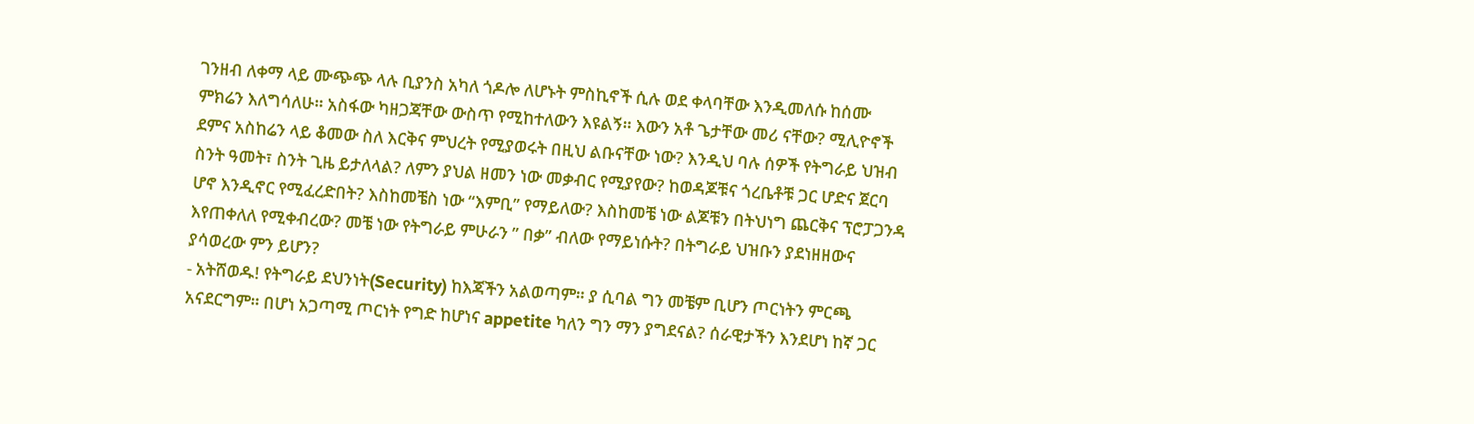ገንዘብ ለቀማ ላይ ሙጭጭ ላሉ ቢያንስ አካለ ጎዶሎ ለሆኑት ምስኪኖች ሲሉ ወደ ቀላባቸው እንዲመለሱ ከሰሙ ምክሬን እለግሳለሁ። አስፋው ካዘጋጃቸው ውስጥ የሚከተለውን እዩልኝ። እውን አቶ ጌታቸው መሪ ናቸው? ሚሊዮኖች ደምና አስከሬን ላይ ቆመው ስለ እርቅና ምህረት የሚያወሩት በዚህ ልቡናቸው ነው? እንዲህ ባሉ ሰዎች የትግራይ ህዝብ ስንት ዓመት፣ ስንት ጊዜ ይታለላል? ለምን ያህል ዘመን ነው መቃብር የሚያየው? ከወዳጆቹና ጎረቤቶቹ ጋር ሆድና ጀርባ ሆኖ እንዲኖር የሚፈረድበት? እስከመቼስ ነው “እምቢ” የማይለው? እስከመቼ ነው ልጆቹን በትህነግ ጨርቅና ፕሮፓጋንዳ እየጠቀለለ የሚቀብረው? መቼ ነው የትግራይ ምሁራን ” በቃ” ብለው የማይነሱት? በትግራይ ህዝቡን ያደነዘዘውና ያሳወረው ምን ይሆን?
- አትሸወዱ! የትግራይ ደህንነት(Security) ከእጃችን አልወጣም። ያ ሲባል ግን መቼም ቢሆን ጦርነትን ምርጫ አናደርግም። በሆነ አጋጣሚ ጦርነት የግድ ከሆነና appetite ካለን ግን ማን ያግደናል? ሰራዊታችን እንደሆነ ከኛ ጋር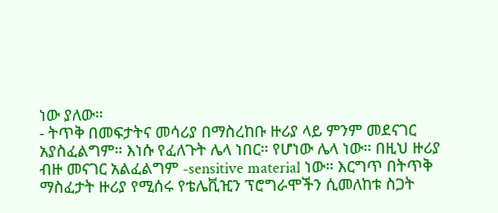ነው ያለው።
- ትጥቅ በመፍታትና መሳሪያ በማስረከቡ ዙሪያ ላይ ምንም መደናገር አያስፈልግም። እነሱ የፈለጉት ሌላ ነበር። የሆነው ሌላ ነው። በዚህ ዙሪያ ብዙ መናገር አልፈልግም -sensitive material ነው። እርግጥ በትጥቅ ማስፈታት ዙሪያ የሚሰሩ የቴሌቪዢን ፕሮግራሞችን ሲመለከቱ ስጋት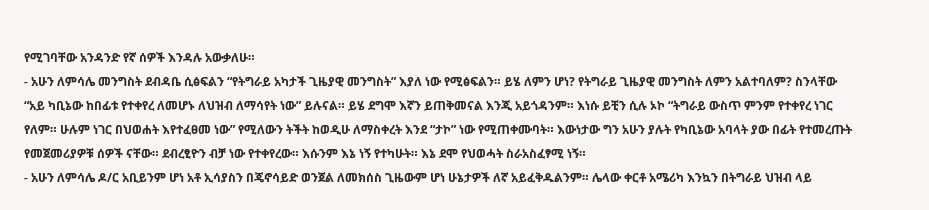የሚገባቸው አንዳንድ የኛ ሰዎች እንዳሉ አውቃለሁ።
- አሁን ለምሳሌ መንግስት ደብዳቤ ሲፅፍልን “የትግራይ አካታች ጊዜያዊ መንግስት” እያለ ነው የሚፅፍልን። ይሄ ለምን ሆነ? የትግራይ ጊዜያዊ መንግስት ለምን አልተባለም? ስንላቸው “አይ ካቢኔው ከበፊቱ የተቀየረ ለመሆኑ ለህዝብ ለማሳየት ነው” ይሉናል። ይሄ ደግሞ እኛን ይጠቅመናል እንጂ አይጎዳንም። እነሱ ይቺን ሲሉ ኦኮ “ትግራይ ውስጥ ምንም የተቀየረ ነገር የለም። ሁሉም ነገር በህወሐት እየተፈፀመ ነው” የሚለውን ትችት ከወዲሁ ለማስቀረት እንደ “ታኮ” ነው የሚጠቀሙባት። እውነታው ግን አሁን ያሉት የካቢኔው አባላት ያው በፊት የተመረጡት የመጀመሪያዎቹ ሰዎች ናቸው። ደብረፂዮን ብቻ ነው የተቀየረው። እሱንም እኔ ነኝ የተካሁት። እኔ ደሞ የህወሓት ስራአስፈፃሚ ነኝ።
- አሁን ለምሳሌ ዶ/ር አቢይንም ሆነ አቶ ኢሳያስን በጄኖሳይድ ወንጀል ለመክሰስ ጊዜውም ሆነ ሁኔታዎች ለኛ አይፈቅዱልንም። ሌላው ቀርቶ አሜሪካ እንኳን በትግራይ ህዝብ ላይ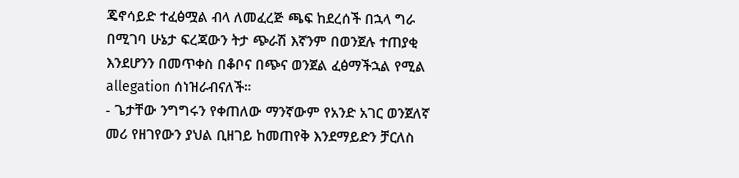ጄኖሳይድ ተፈፅሟል ብላ ለመፈረጅ ጫፍ ከደረሰች በኋላ ግራ በሚገባ ሁኔታ ፍረጃውን ትታ ጭራሽ እኛንም በወንጀሉ ተጠያቂ እንደሆንን በመጥቀስ በቆቦና በጭና ወንጀል ፈፅማችኋል የሚል allegation ሰነዝራብናለች።
- ጌታቸው ንግግሩን የቀጠለው ማንኛውም የአንድ አገር ወንጀለኛ መሪ የዘገየውን ያህል ቢዘገይ ከመጠየቅ እንደማይድን ቻርለስ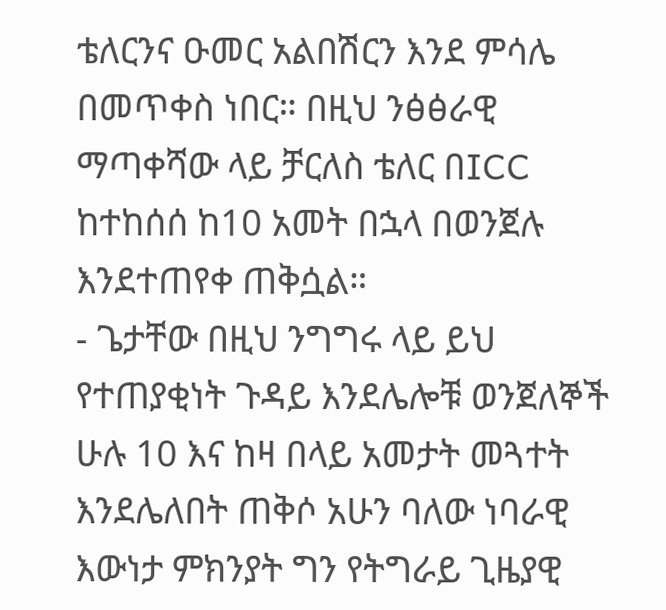ቴለርንና ዑመር አልበሽርን እንደ ምሳሌ በመጥቀስ ነበር። በዚህ ንፅፅራዊ ማጣቀሻው ላይ ቻርለስ ቴለር በICC ከተከሰሰ ከ10 አመት በኋላ በወንጀሉ እንደተጠየቀ ጠቅሷል።
- ጌታቸው በዚህ ንግግሩ ላይ ይህ የተጠያቂነት ጉዳይ እንደሌሎቹ ወንጀለኞች ሁሉ 10 እና ከዛ በላይ አመታት መጓተት እንደሌለበት ጠቅሶ አሁን ባለው ነባራዊ እውነታ ምክንያት ግን የትግራይ ጊዜያዊ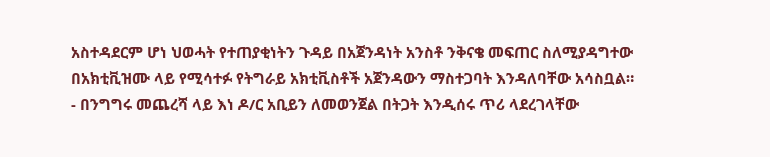አስተዳደርም ሆነ ህወሓት የተጠያቂነትን ጉዳይ በአጀንዳነት አንስቶ ንቅናቄ መፍጠር ስለሚያዳግተው በአክቲቪዝሙ ላይ የሚሳተፉ የትግራይ አክቲቪስቶች አጀንዳውን ማስተጋባት እንዳለባቸው አሳስቧል።
- በንግግሩ መጨረሻ ላይ እነ ዶ/ር አቢይን ለመወንጀል በትጋት እንዲሰሩ ጥሪ ላደረገላቸው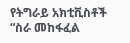የትግራይ አክቲቪስቶች “ስራ መከፋፈል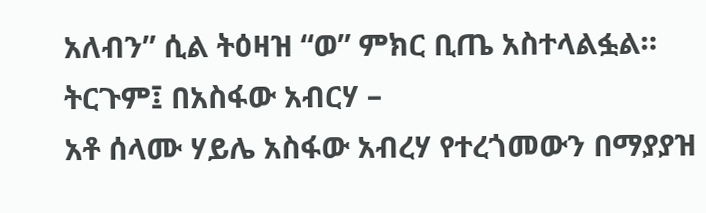አለብን” ሲል ትዕዛዝ “ወ” ምክር ቢጤ አስተላልፏል።
ትርጉም፤ በአስፋው አብርሃ –
አቶ ሰላሙ ሃይሌ አስፋው አብረሃ የተረጎመውን በማያያዝ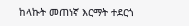ከላኩት መጠነኛ እርማት ተደርጎ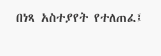በነጻ አስተያየት የተለጠፈ፤